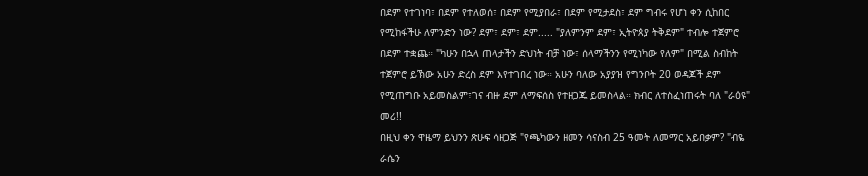በደም የተገነባ፣ በደም የተለወሰ፣ በደም የሚያበራ፣ በደም የሚታደስ፣ ደም ግብሩ የሆነ ቀን ሲከበር
የሚከፋችሁ ለምንድን ነው? ደም፣ ደም፣ ደም..... "ያለምንም ደም፣ ኢትዮጰያ ትቅደም" ተብሎ ተጀምሮ
በደም ተቋጨ። "ካሁን በኋላ ጠላታችን ድህነት ብቻ ነው፣ ሰላማችንን የሚነካው የለም" በሚል ስብከት
ተጀምሮ ይኽው አሁን ድረስ ደም እየተገበረ ነው። አሁን ባለው አያያዝ የግንቦት 20 ወዳጆች ደም
የሚጠግቡ አይመስልም፣ገና ብዙ ደም ለማፍሰስ የተዘጋጁ ይመስላል። ክብር ለተስፈነጠሩት ባለ "ራዕዩ"
መሪ!!
በዚህ ቀን ዋዜማ ይህንን ጽሁፍ ሳዘጋጅ "የጫካውን ዘመን ሳናስብ 25 ዓመት ለመማር አይበቃም? "ብዬ
ራሴን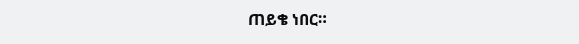ጠይቄ ነበር።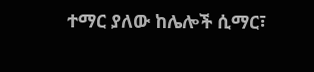ተማር ያለው ከሌሎች ሲማር፣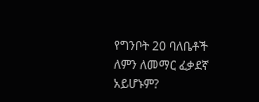የግንቦት 20 ባለቤቶች ለምን ለመማር ፈቃደኛ
አይሆኑም?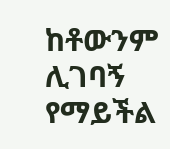ከቶውንም ሊገባኝ የማይችል